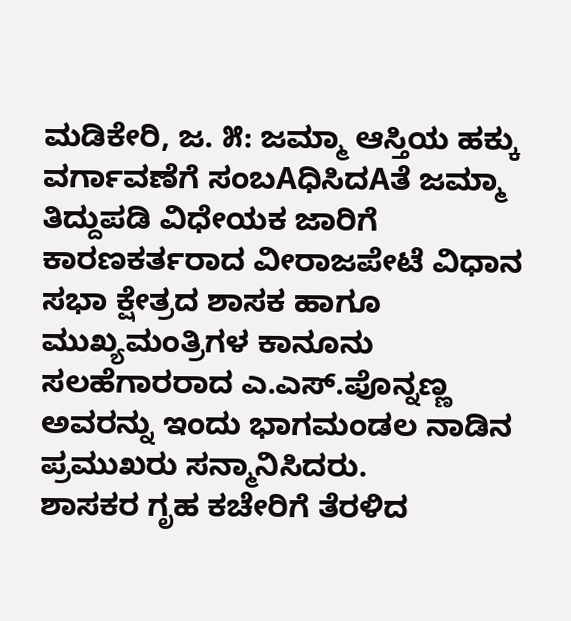ಮಡಿಕೇರಿ, ಜ. ೫: ಜಮ್ಮಾ ಆಸ್ತಿಯ ಹಕ್ಕು ವರ್ಗಾವಣೆಗೆ ಸಂಬAಧಿಸಿದAತೆ ಜಮ್ಮಾ ತಿದ್ದುಪಡಿ ವಿಧೇಯಕ ಜಾರಿಗೆ ಕಾರಣಕರ್ತರಾದ ವೀರಾಜಪೇಟೆ ವಿಧಾನ ಸಭಾ ಕ್ಷೇತ್ರದ ಶಾಸಕ ಹಾಗೂ ಮುಖ್ಯಮಂತ್ರಿಗಳ ಕಾನೂನು ಸಲಹೆಗಾರರಾದ ಎ.ಎಸ್.ಪೊನ್ನಣ್ಣ ಅವರನ್ನು ಇಂದು ಭಾಗಮಂಡಲ ನಾಡಿನ ಪ್ರಮುಖರು ಸನ್ಮಾನಿಸಿದರು.
ಶಾಸಕರ ಗೃಹ ಕಚೇರಿಗೆ ತೆರಳಿದ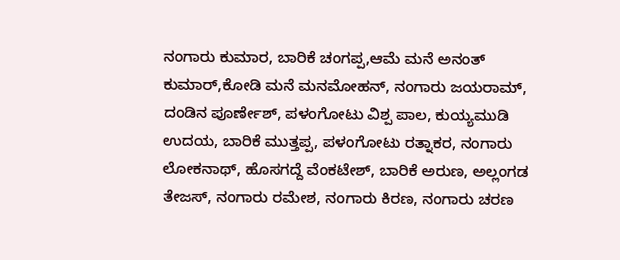ನಂಗಾರು ಕುಮಾರ, ಬಾರಿಕೆ ಚಂಗಪ್ಪ,ಆಮೆ ಮನೆ ಅನಂತ್ ಕುಮಾರ್,ಕೋಡಿ ಮನೆ ಮನಮೋಹನ್, ನಂಗಾರು ಜಯರಾಮ್, ದಂಡಿನ ಪೂರ್ಣೇಶ್, ಪಳಂಗೋಟು ವಿಶ್ಪ ಪಾಲ, ಕುಯ್ಯಮುಡಿ ಉದಯ, ಬಾರಿಕೆ ಮುತ್ತಪ್ಪ, ಪಳಂಗೋಟು ರತ್ನಾಕರ, ನಂಗಾರು ಲೋಕನಾಥ್, ಹೊಸಗದ್ದೆ ವೆಂಕಟೇಶ್, ಬಾರಿಕೆ ಅರುಣ, ಅಲ್ಲಂಗಡ ತೇಜಸ್, ನಂಗಾರು ರಮೇಶ, ನಂಗಾರು ಕಿರಣ, ನಂಗಾರು ಚರಣ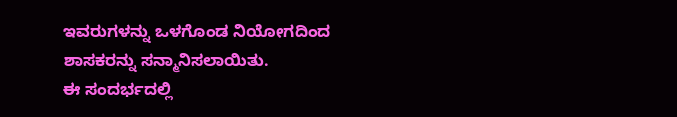ಇವರುಗಳನ್ನು ಒಳಗೊಂಡ ನಿಯೋಗದಿಂದ ಶಾಸಕರನ್ನು ಸನ್ಮಾನಿಸಲಾಯಿತು.
ಈ ಸಂದರ್ಭದಲ್ಲಿ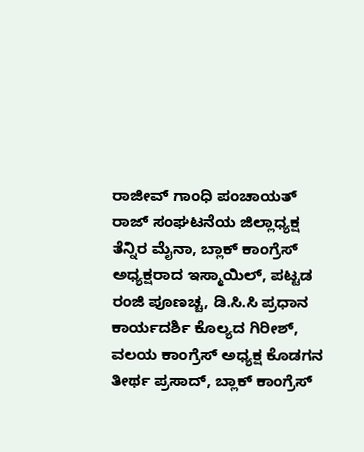ರಾಜೀವ್ ಗಾಂಧಿ ಪಂಚಾಯತ್ ರಾಜ್ ಸಂಘಟನೆಯ ಜಿಲ್ಲಾಧ್ಯಕ್ಷ ತೆನ್ನಿರ ಮೈನಾ, ಬ್ಲಾಕ್ ಕಾಂಗ್ರೆಸ್ ಅಧ್ಯಕ್ಷರಾದ ಇಸ್ಮಾಯಿಲ್, ಪಟ್ಟಡ ರಂಜಿ ಪೂಣಚ್ಚ, ಡಿ.ಸಿ.ಸಿ ಪ್ರಧಾನ ಕಾರ್ಯದರ್ಶಿ ಕೊಲ್ಯದ ಗಿರೀಶ್, ವಲಯ ಕಾಂಗ್ರೆಸ್ ಅಧ್ಯಕ್ಷ ಕೊಡಗನ ತೀರ್ಥ ಪ್ರಸಾದ್, ಬ್ಲಾಕ್ ಕಾಂಗ್ರೆಸ್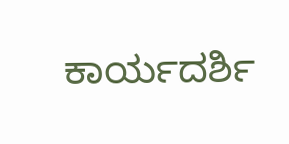ಕಾರ್ಯದರ್ಶಿ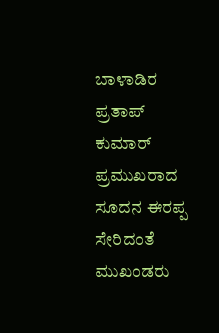ಬಾಳಾಡಿರ ಪ್ರತಾಪ್ ಕುಮಾರ್ ಪ್ರಮುಖರಾದ ಸೂದನ ಈರಪ್ಪ ಸೇರಿದಂತೆ ಮುಖಂಡರು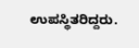ಉಪಸ್ಥಿತರಿದ್ದರು.